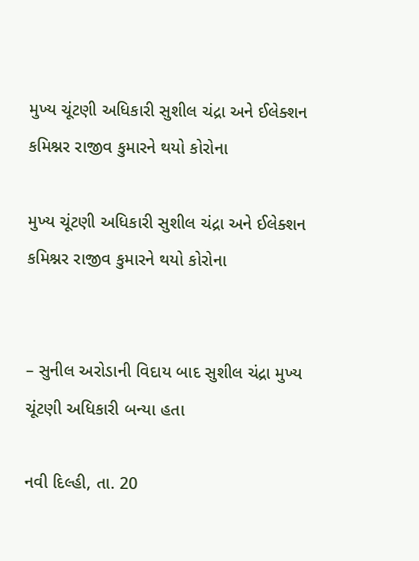મુખ્ય ચૂંટણી અધિકારી સુશીલ ચંદ્રા અને ઈલેક્શન કમિશ્નર રાજીવ કુમારને થયો કોરોના

મુખ્ય ચૂંટણી અધિકારી સુશીલ ચંદ્રા અને ઈલેક્શન કમિશ્નર રાજીવ કુમારને થયો કોરોના


– સુનીલ અરોડાની વિદાય બાદ સુશીલ ચંદ્રા મુખ્ય ચૂંટણી અધિકારી બન્યા હતા

નવી દિલ્હી, તા. 20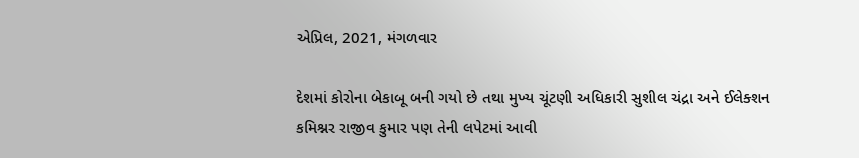એપ્રિલ, 2021, મંગળવાર

દેશમાં કોરોના બેકાબૂ બની ગયો છે તથા મુખ્ય ચૂંટણી અધિકારી સુશીલ ચંદ્રા અને ઈલેક્શન કમિશ્નર રાજીવ કુમાર પણ તેની લપેટમાં આવી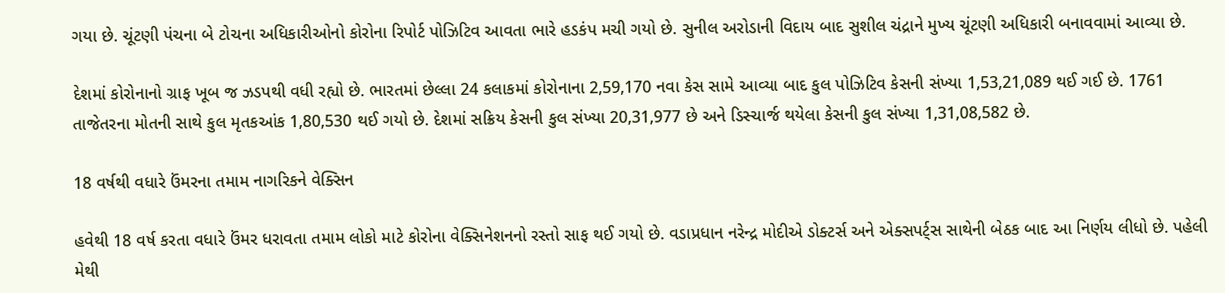ગયા છે. ચૂંટણી પંચના બે ટોચના અધિકારીઓનો કોરોના રિપોર્ટ પોઝિટિવ આવતા ભારે હડકંપ મચી ગયો છે. સુનીલ અરોડાની વિદાય બાદ સુશીલ ચંદ્રાને મુખ્ય ચૂંટણી અધિકારી બનાવવામાં આવ્યા છે.

દેશમાં કોરોનાનો ગ્રાફ ખૂબ જ ઝડપથી વધી રહ્યો છે. ભારતમાં છેલ્લા 24 કલાકમાં કોરોનાના 2,59,170 નવા કેસ સામે આવ્યા બાદ કુલ પોઝિટિવ કેસની સંખ્યા 1,53,21,089 થઈ ગઈ છે. 1761 તાજેતરના મોતની સાથે કુલ મૃતકઆંક 1,80,530 થઈ ગયો છે. દેશમાં સક્રિય કેસની કુલ સંખ્યા 20,31,977 છે અને ડિસ્ચાર્જ થયેલા કેસની કુલ સંખ્યા 1,31,08,582 છે.

18 વર્ષથી વધારે ઉંમરના તમામ નાગરિકને વેક્સિન

હવેથી 18 વર્ષ કરતા વધારે ઉંમર ધરાવતા તમામ લોકો માટે કોરોના વેક્સિનેશનનો રસ્તો સાફ થઈ ગયો છે. વડાપ્રધાન નરેન્દ્ર મોદીએ ડોક્ટર્સ અને એક્સપર્ટ્સ સાથેની બેઠક બાદ આ નિર્ણય લીધો છે. પહેલી મેથી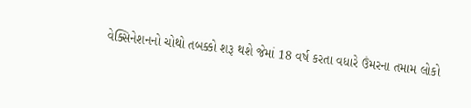વેક્સિનેશનનો ચોથો તબક્કો શરૂ થશે જેમાં 18 વર્ષ કરતા વધારે ઉંમરના તમામ લોકો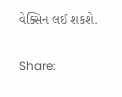વેક્સિન લઈ શકશે.

Share: